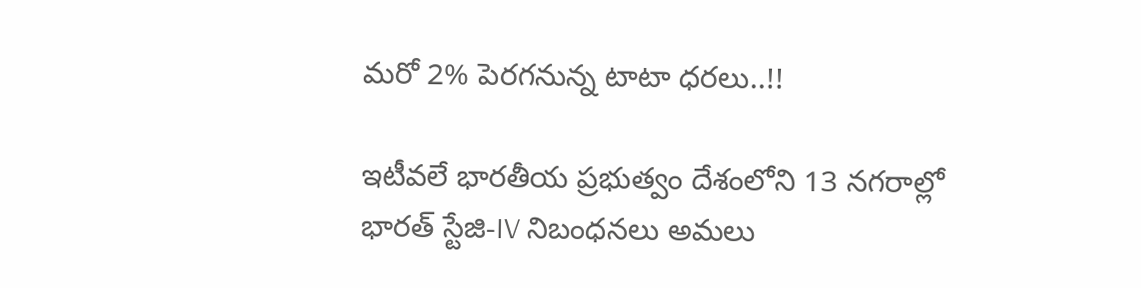మరో 2% పెరగనున్న టాటా ధరలు..!!

ఇటీవలే భారతీయ ప్రభుత్వం దేశంలోని 13 నగరాల్లో భారత్ స్టేజి-IV నిబంధనలు అమలు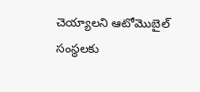చెయ్యాలని ఆటోమొబైల్ సంస్థలకు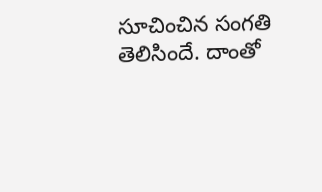సూచించిన సంగతి తెలిసిందే. దాంతో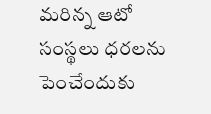మరిన్న ఆటో సంస్థలు ధరలను పెంచేందుకు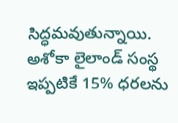సిద్ధమవుతున్నాయి. అశోకా లైలాండ్ సంస్థ ఇప్పటికే 15% ధరలను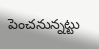పెంచనున్నట్టు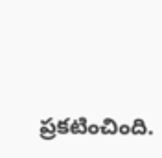ప్రకటించింది.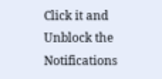Click it and Unblock the Notifications